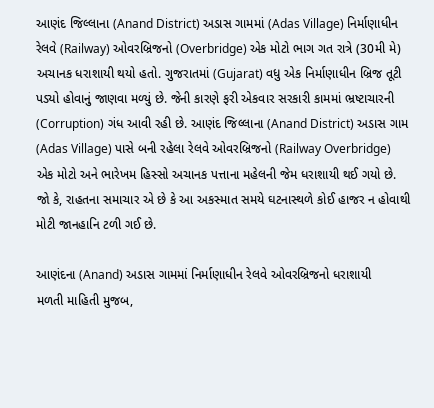આણંદ જિલ્લાના (Anand District) અડાસ ગામમાં (Adas Village) નિર્માણાધીન રેલવે (Railway) ઓવરબ્રિજનો (Overbridge) એક મોટો ભાગ ગત રાત્રે (30મી મે) અચાનક ધરાશાયી થયો હતો. ગુજરાતમાં (Gujarat) વધુ એક નિર્માણાધીન બ્રિજ તૂટી પડ્યો હોવાનું જાણવા મળ્યું છે. જેની કારણે ફરી એકવાર સરકારી કામમાં ભ્રષ્ટાચારની (Corruption) ગંધ આવી રહી છે. આણંદ જિલ્લાના (Anand District) અડાસ ગામ (Adas Village) પાસે બની રહેલા રેલવે ઓવરબ્રિજનો (Railway Overbridge) એક મોટો અને ભારેખમ હિસ્સો અચાનક પત્તાના મહેલની જેમ ધરાશાયી થઈ ગયો છે. જો કે, રાહતના સમાચાર એ છે કે આ અકસ્માત સમયે ઘટનાસ્થળે કોઈ હાજર ન હોવાથી મોટી જાનહાનિ ટળી ગઈ છે.

આણંદના (Anand) અડાસ ગામમાં નિર્માણાધીન રેલવે ઓવરબ્રિજનો ધરાશાયી
મળતી માહિતી મુજબ,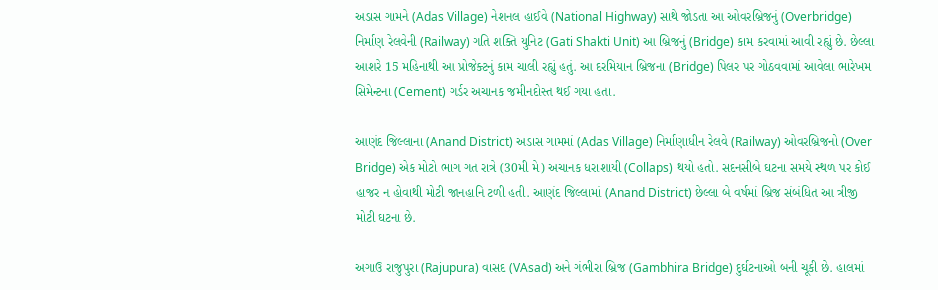અડાસ ગામને (Adas Village) નેશનલ હાઈવે (National Highway) સાથે જોડતા આ ઓવરબ્રિજનું (Overbridge) નિર્માણ રેલવેની (Railway) ગતિ શક્તિ યુનિટ (Gati Shakti Unit) આ બ્રિજનું (Bridge) કામ કરવામાં આવી રહ્યું છે. છેલ્લા આશરે 15 મહિનાથી આ પ્રોજેક્ટનું કામ ચાલી રહ્યું હતું. આ દરમિયાન બ્રિજના (Bridge) પિલર પર ગોઠવવામાં આવેલા ભારેખમ સિમેન્ટના (Cement) ગર્ડર અચાનક જમીનદોસ્ત થઈ ગયા હતા.

આણંદ જિલ્લાના (Anand District) અડાસ ગામમાં (Adas Village) નિર્માણાધીન રેલવે (Railway) ઓવરબ્રિજનો (Over Bridge) એક મોટો ભાગ ગત રાત્રે (30મી મે) અચાનક ધરાશાયી (Collaps) થયો હતો. સદનસીબે ઘટના સમયે સ્થળ પર કોઈ હાજર ન હોવાથી મોટી જાનહાનિ ટળી હતી. આણંદ જિલ્લામાં (Anand District) છેલ્લા બે વર્ષમાં બ્રિજ સંબંધિત આ ત્રીજી મોટી ઘટના છે.

અગાઉ રાજુપુરા (Rajupura) વાસદ (VAsad) અને ગંભીરા બ્રિજ (Gambhira Bridge) દુર્ઘટનાઓ બની ચૂકી છે. હાલમાં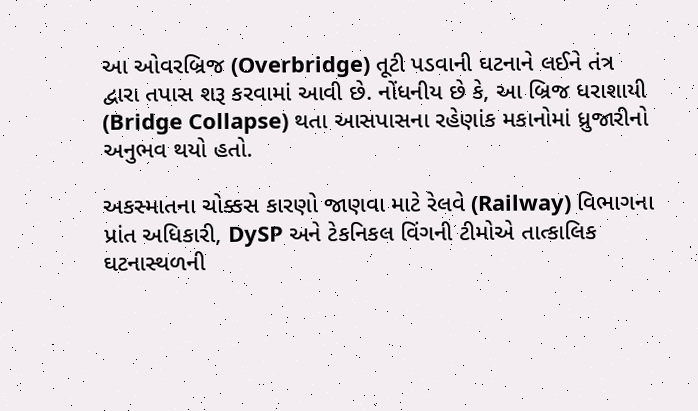આ ઓવરબ્રિજ (Overbridge) તૂટી પડવાની ઘટનાને લઈને તંત્ર દ્વારા તપાસ શરૂ કરવામાં આવી છે. નોંધનીય છે કે, આ બ્રિજ ધરાશાયી (Bridge Collapse) થતા આસપાસના રહેણાંક મકાનોમાં ધ્રુજારીનો અનુભવ થયો હતો.

અકસ્માતના ચોક્કસ કારણો જાણવા માટે રેલવે (Railway) વિભાગના પ્રાંત અધિકારી, DySP અને ટેકનિકલ વિંગની ટીમોએ તાત્કાલિક ઘટનાસ્થળની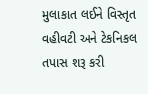મુલાકાત લઈને વિસ્તૃત વહીવટી અને ટેકનિકલ તપાસ શરૂ કરી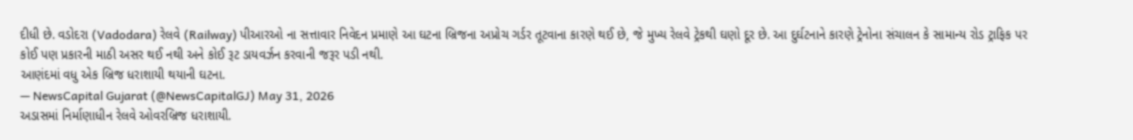દીધી છે. વડોદરા (Vadodara) રેલવે (Railway) પીઆરઓ ના સત્તાવાર નિવેદન પ્રમાણે આ ઘટના બ્રિજના અપ્રોચ ગર્ડર તૂટવાના કારણે થઈ છે, જે મુખ્ય રેલવે ટ્રેકથી ઘણો દૂર છે. આ દુર્ઘટનાને કારણે ટ્રેનોના સંચાલન કે સામાન્ય રોડ ટ્રાફિક પર કોઈ પણ પ્રકારની માઠી અસર થઈ નથી અને કોઈ રૂટ ડાયવર્ઝન કરવાની જરૂર પડી નથી.
આણંદમાં વધુ એક બ્રિજ ધરાશાયી થયાની ઘટના.
— NewsCapital Gujarat (@NewsCapitalGJ) May 31, 2026
અડાસમાં નિર્માણાધીન રેલવે ઓવરબ્રિજ ધરાશાયી.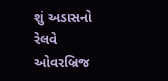શું અડાસનો રેલવે ઓવરબ્રિજ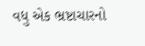વધુ એક ભ્રષ્ટાચારનો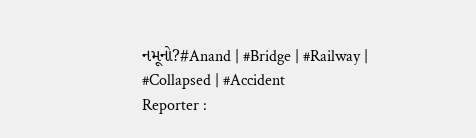નમૂનો?#Anand | #Bridge | #Railway | #Collapsed | #Accident
Reporter :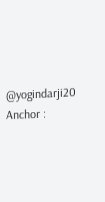@yogindarji20
Anchor :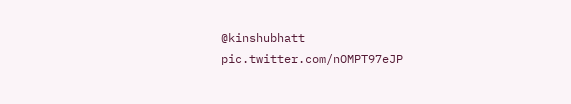@kinshubhatt pic.twitter.com/nOMPT97eJP